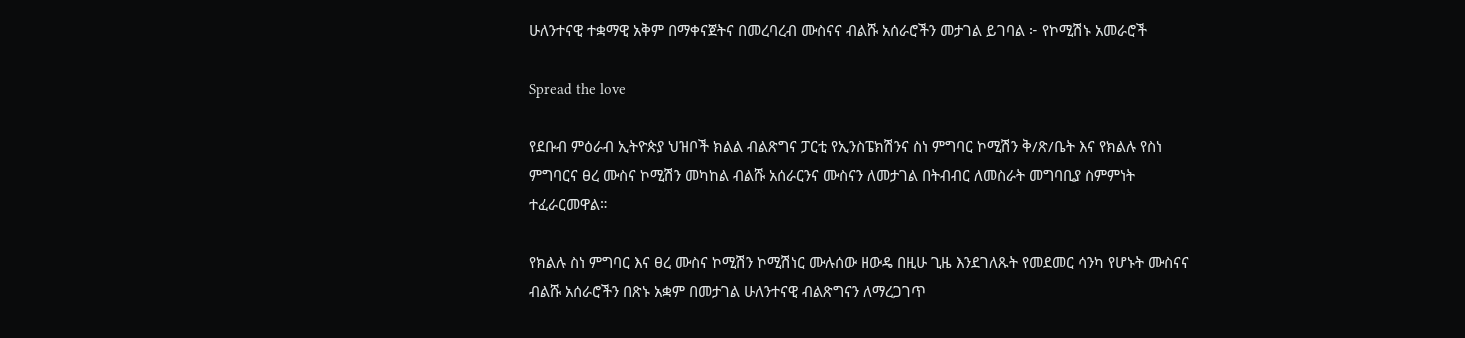ሁለንተናዊ ተቋማዊ አቅም በማቀናጀትና በመረባረብ ሙስናና ብልሹ አሰራሮችን መታገል ይገባል ፦ የኮሚሽኑ አመራሮች

Spread the love

የደቡብ ምዕራብ ኢትዮጵያ ህዝቦች ክልል ብልጽግና ፓርቲ የኢንስፔክሽንና ስነ ምግባር ኮሚሽን ቅ/ጽ/ቤት እና የክልሉ የስነ ምግባርና ፀረ ሙስና ኮሚሽን መካከል ብልሹ አሰራርንና ሙስናን ለመታገል በትብብር ለመስራት መግባቢያ ስምምነት ተፈራርመዋል።

የክልሉ ስነ ምግባር እና ፀረ ሙስና ኮሚሽን ኮሚሽነር ሙሉሰው ዘውዴ በዚሁ ጊዜ እንደገለጹት የመደመር ሳንካ የሆኑት ሙስናና ብልሹ አሰራሮችን በጽኑ አቋም በመታገል ሁለንተናዊ ብልጽግናን ለማረጋገጥ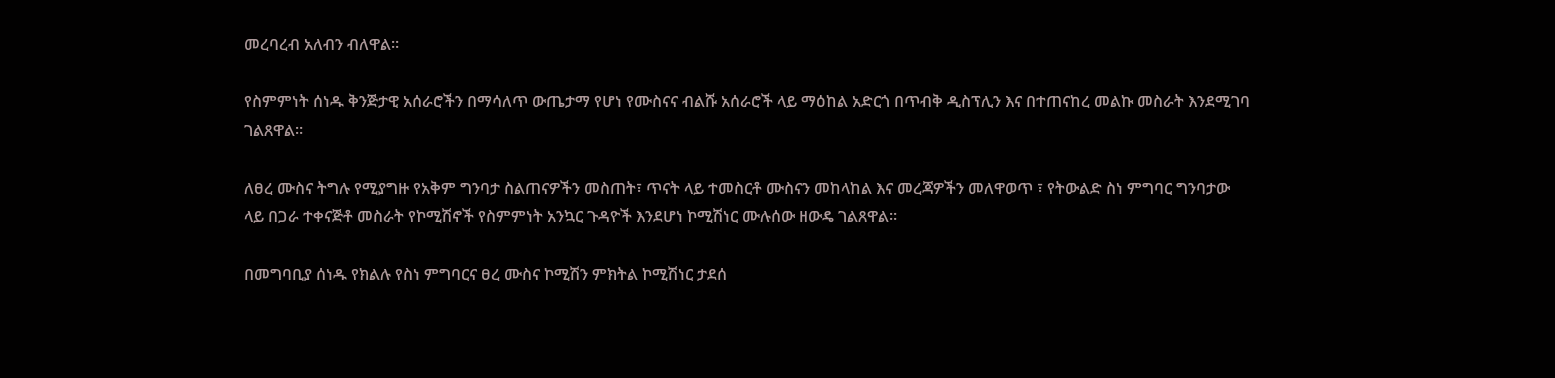መረባረብ አለብን ብለዋል።

የስምምነት ሰነዱ ቅንጅታዊ አሰራሮችን በማሳለጥ ውጤታማ የሆነ የሙስናና ብልሹ አሰራሮች ላይ ማዕከል አድርጎ በጥብቅ ዲስፕሊን እና በተጠናከረ መልኩ መስራት እንደሚገባ ገልጸዋል።

ለፀረ ሙስና ትግሉ የሚያግዙ የአቅም ግንባታ ስልጠናዎችን መስጠት፣ ጥናት ላይ ተመስርቶ ሙስናን መከላከል እና መረጃዎችን መለዋወጥ ፣ የትውልድ ስነ ምግባር ግንባታው ላይ በጋራ ተቀናጅቶ መስራት የኮሚሽኖች የስምምነት አንኳር ጉዳዮች እንደሆነ ኮሚሽነር ሙሉሰው ዘውዴ ገልጸዋል።

በመግባቢያ ሰነዱ የክልሉ የስነ ምግባርና ፀረ ሙስና ኮሚሽን ምክትል ኮሚሽነር ታደሰ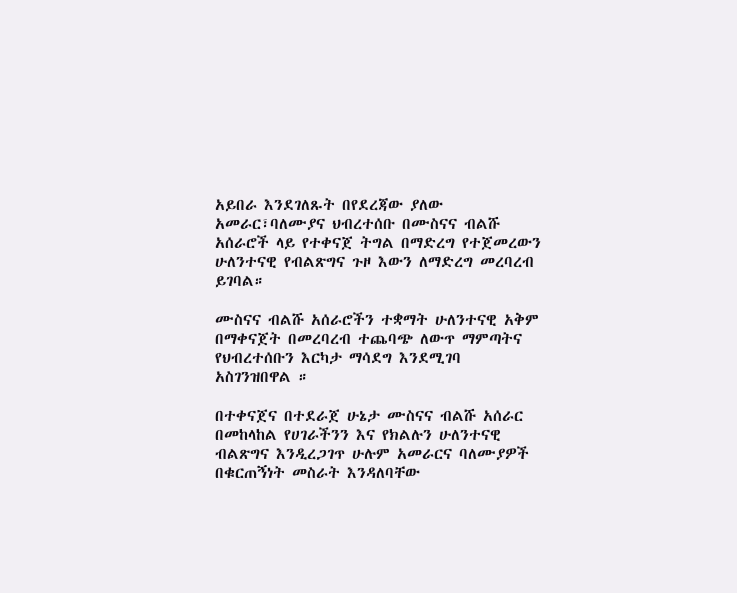አይበራ እንደገለጹት በየደረጃው ያለው አመራር፣ባለሙያና ህብረተሰቡ በሙስናና ብልሹ አሰራሮች ላይ የተቀናጀ ትግል በማድረግ የተጀመረውን ሁለንተናዊ የብልጽግና ጉዞ እውን ለማድረግ መረባረብ ይገባል።

ሙስናና ብልሹ አሰራሮችን ተቋማት ሁለንተናዊ አቅም በማቀናጀት በመረባረብ ተጨባጭ ለውጥ ማምጣትና የህብረተሰቡን እርካታ ማሳደግ እንደሚገባ አስገንዝበዋል ።

በተቀናጀና በተደራጀ ሁኔታ ሙስናና ብልሹ አሰራር በመከላከል የሀገራችንን እና የክልሉን ሁለንተናዊ ብልጽግና እንዲረጋገጥ ሁሉም አመራርና ባለሙያዎች በቁርጠኝነት መስራት እንዳለባቸው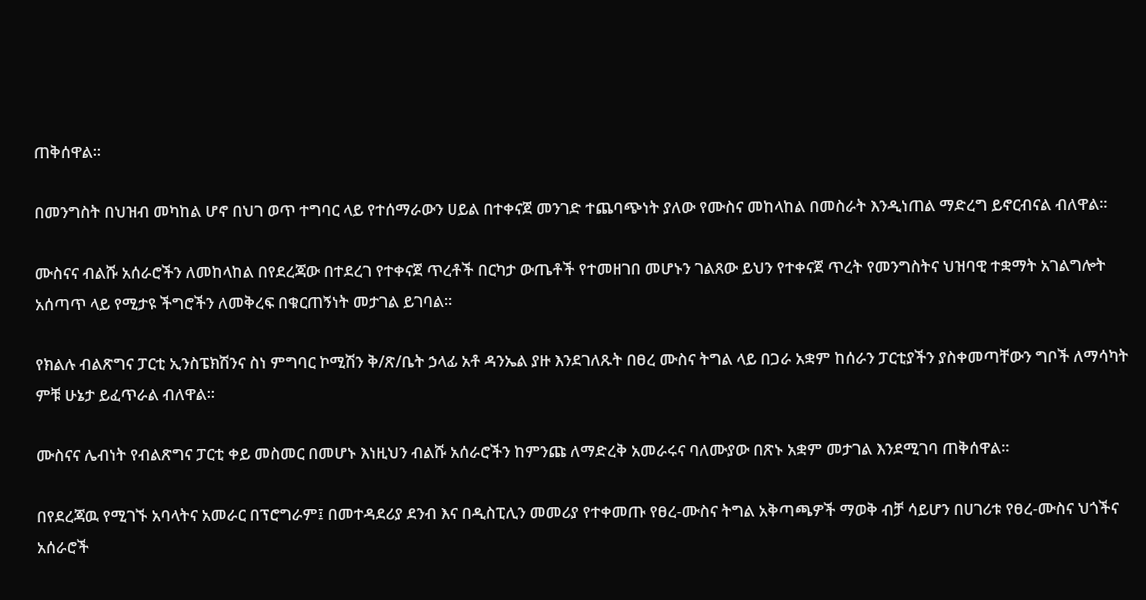ጠቅሰዋል።

በመንግስት በህዝብ መካከል ሆኖ በህገ ወጥ ተግባር ላይ የተሰማራውን ሀይል በተቀናጀ መንገድ ተጨባጭነት ያለው የሙስና መከላከል በመስራት እንዲነጠል ማድረግ ይኖርብናል ብለዋል።

ሙስናና ብልሹ አሰራሮችን ለመከላከል በየደረጃው በተደረገ የተቀናጀ ጥረቶች በርካታ ውጤቶች የተመዘገበ መሆኑን ገልጸው ይህን የተቀናጀ ጥረት የመንግስትና ህዝባዊ ተቋማት አገልግሎት አሰጣጥ ላይ የሚታዩ ችግሮችን ለመቅረፍ በቁርጠኝነት መታገል ይገባል።

የክልሉ ብልጽግና ፓርቲ ኢንስፔክሽንና ስነ ምግባር ኮሚሽን ቅ/ጽ/ቤት ኃላፊ አቶ ዳንኤል ያዙ እንደገለጹት በፀረ ሙስና ትግል ላይ በጋራ አቋም ከሰራን ፓርቲያችን ያስቀመጣቸውን ግቦች ለማሳካት ምቹ ሁኔታ ይፈጥራል ብለዋል።

ሙስናና ሌብነት የብልጽግና ፓርቲ ቀይ መስመር በመሆኑ እነዚህን ብልሹ አሰራሮችን ከምንጩ ለማድረቅ አመራሩና ባለሙያው በጽኑ አቋም መታገል እንደሚገባ ጠቅሰዋል።

በየደረጃዉ የሚገኙ አባላትና አመራር በፕሮግራም፤ በመተዳደሪያ ደንብ እና በዲስፒሊን መመሪያ የተቀመጡ የፀረ-ሙስና ትግል አቅጣጫዎች ማወቅ ብቻ ሳይሆን በሀገሪቱ የፀረ-ሙስና ህጎችና አሰራሮች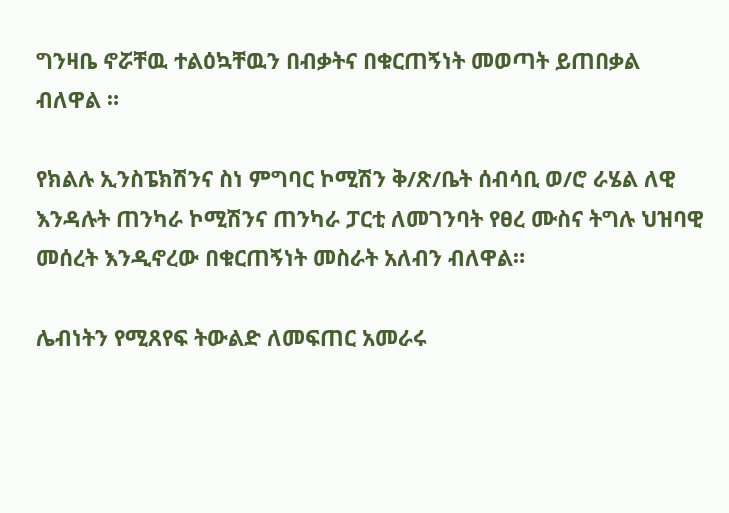ግንዛቤ ኖሯቸዉ ተልዕኳቸዉን በብቃትና በቁርጠኝነት መወጣት ይጠበቃል ብለዋል ።

የክልሉ ኢንስፔክሽንና ስነ ምግባር ኮሚሽን ቅ/ጽ/ቤት ሰብሳቢ ወ/ሮ ራሄል ለዊ እንዳሉት ጠንካራ ኮሚሽንና ጠንካራ ፓርቲ ለመገንባት የፀረ ሙስና ትግሉ ህዝባዊ መሰረት እንዲኖረው በቁርጠኝነት መስራት አለብን ብለዋል።

ሌብነትን የሚጸየፍ ትውልድ ለመፍጠር አመራሩ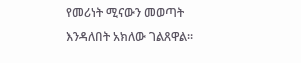የመሪነት ሚናውን መወጣት እንዳለበት አክለው ገልጸዋል።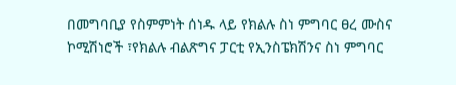በመግባቢያ የስምምነት ሰነዱ ላይ የክልሉ ስነ ምግባር ፀረ ሙስና ኮሚሽነሮች ፣የክልሉ ብልጽግና ፓርቲ የኢንስፔክሽንና ስነ ምግባር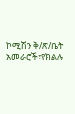ኮሚሽን ቅ/ጽ/ቤት አመራሮች፣የክልሉ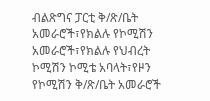ብልጽግና ፓርቲ ቅ/ጽ/ቤት አመራሮች፣የክልሉ የኮሚሽን አመራሮች፣የክልሉ የህብረት ኮሚሽን ኮሚቴ አባላት፣የዞን የኮሚሽን ቅ/ጽ/ቤት አመራሮች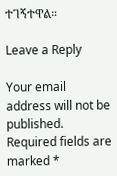ተገኝተዋል።

Leave a Reply

Your email address will not be published. Required fields are marked *